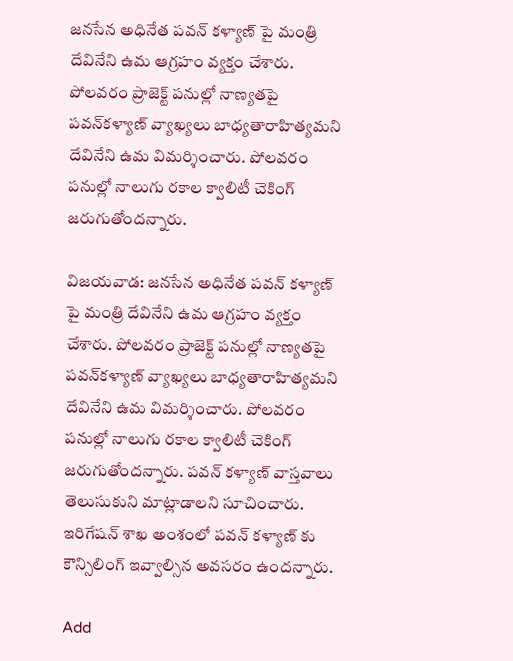జనసేన అధినేత పవన్ కళ్యాణ్ పై మంత్రి దేవినేని ఉమ ఆగ్రహం వ్యక్తం చేశారు. పోలవరం ప్రాజెక్ట్‌ పనుల్లో నాణ్యతపై పవన్‌కళ్యాణ్‌ వ్యాఖ్యలు బాధ్యతారాహిత్యమని  దేవినేని ఉమ విమర్శించారు. పోలవరం పనుల్లో నాలుగు రకాల క్వాలిటీ చెకింగ్ జరుగుతోందన్నారు.

విజయవాడ: జనసేన అధినేత పవన్ కళ్యాణ్ పై మంత్రి దేవినేని ఉమ ఆగ్రహం వ్యక్తం చేశారు. పోలవరం ప్రాజెక్ట్‌ పనుల్లో నాణ్యతపై పవన్‌కళ్యాణ్‌ వ్యాఖ్యలు బాధ్యతారాహిత్యమని దేవినేని ఉమ విమర్శించారు. పోలవరం పనుల్లో నాలుగు రకాల క్వాలిటీ చెకింగ్ జరుగుతోందన్నారు. పవన్ కళ్యాణ్‌ వాస్తవాలు తెలుసుకుని మాట్లాడాలని సూచించారు. ఇరిగేషన్ శాఖ అంశంలో పవన్ కళ్యాణ్ కు కౌన్సిలింగ్ ఇవ్వాల్సిన అవసరం ఉందన్నారు.

Add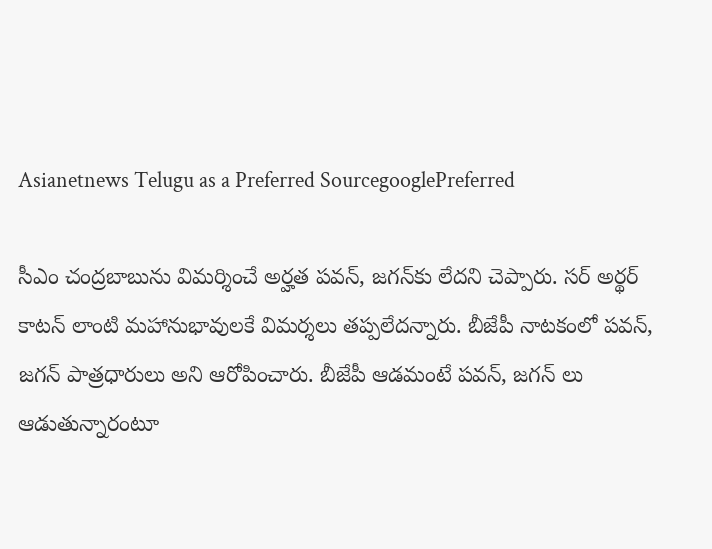Asianetnews Telugu as a Preferred SourcegooglePreferred

సీఎం చంద్రబాబును విమర్శించే అర్హత పవన్, జగన్‌కు లేదని చెప్పారు. సర్ అర్థర్ కాటన్ లాంటి మహానుభావులకే విమర్శలు తప్పలేదన్నారు. బీజేపీ నాటకంలో పవన్, జగన్ పాత్రధారులు అని ఆరోపించారు. బీజేపీ ఆడమంటే పవన్, జగన్ లు ఆడుతున్నారంటూ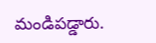మండిపడ్డారు.